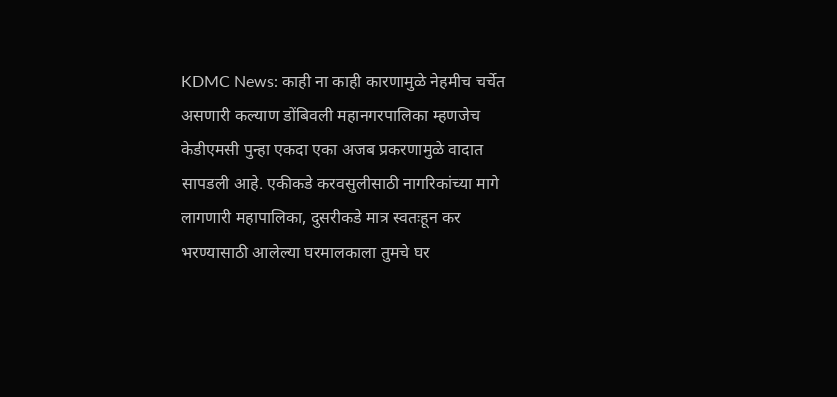KDMC News: काही ना काही कारणामुळे नेहमीच चर्चेत असणारी कल्याण डोंबिवली महानगरपालिका म्हणजेच केडीएमसी पुन्हा एकदा एका अजब प्रकरणामुळे वादात सापडली आहे. एकीकडे करवसुलीसाठी नागरिकांच्या मागे लागणारी महापालिका, दुसरीकडे मात्र स्वतःहून कर भरण्यासाठी आलेल्या घरमालकाला तुमचे घर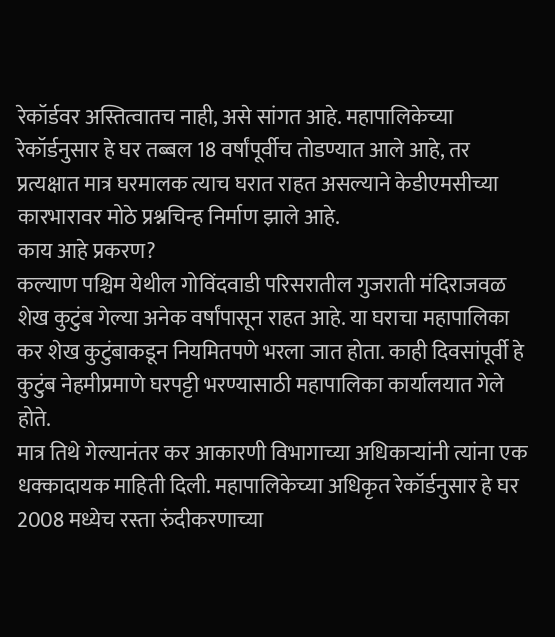रेकॉर्डवर अस्तित्वातच नाही, असे सांगत आहे. महापालिकेच्या रेकॉर्डनुसार हे घर तब्बल 18 वर्षांपूर्वीच तोडण्यात आले आहे, तर प्रत्यक्षात मात्र घरमालक त्याच घरात राहत असल्याने केडीएमसीच्या कारभारावर मोठे प्रश्नचिन्ह निर्माण झाले आहे.
काय आहे प्रकरण?
कल्याण पश्चिम येथील गोविंदवाडी परिसरातील गुजराती मंदिराजवळ शेख कुटुंब गेल्या अनेक वर्षांपासून राहत आहे. या घराचा महापालिका कर शेख कुटुंबाकडून नियमितपणे भरला जात होता. काही दिवसांपूर्वी हे कुटुंब नेहमीप्रमाणे घरपट्टी भरण्यासाठी महापालिका कार्यालयात गेले होते.
मात्र तिथे गेल्यानंतर कर आकारणी विभागाच्या अधिकाऱ्यांनी त्यांना एक धक्कादायक माहिती दिली. महापालिकेच्या अधिकृत रेकॉर्डनुसार हे घर 2008 मध्येच रस्ता रुंदीकरणाच्या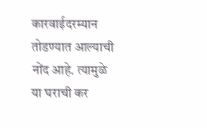कारवाईदरम्यान तोडण्यात आल्याची नोंद आहे. त्यामुळे या घराची कर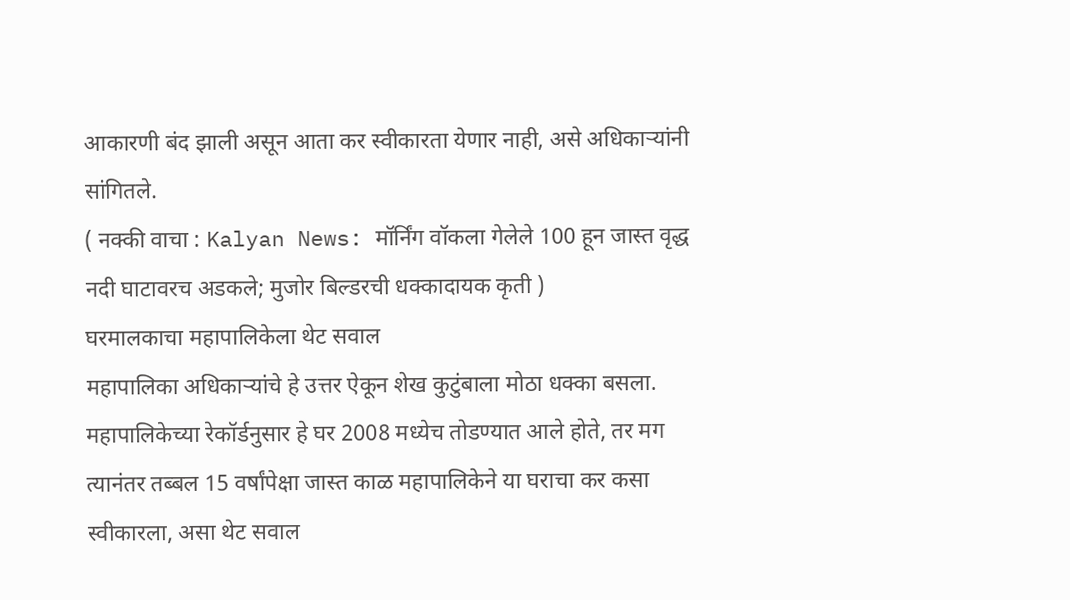आकारणी बंद झाली असून आता कर स्वीकारता येणार नाही, असे अधिकाऱ्यांनी सांगितले.
( नक्की वाचा : Kalyan News: मॉर्निंग वॉकला गेलेले 100 हून जास्त वृद्ध नदी घाटावरच अडकले; मुजोर बिल्डरची धक्कादायक कृती )
घरमालकाचा महापालिकेला थेट सवाल
महापालिका अधिकाऱ्यांचे हे उत्तर ऐकून शेख कुटुंबाला मोठा धक्का बसला. महापालिकेच्या रेकॉर्डनुसार हे घर 2008 मध्येच तोडण्यात आले होते, तर मग त्यानंतर तब्बल 15 वर्षांपेक्षा जास्त काळ महापालिकेने या घराचा कर कसा स्वीकारला, असा थेट सवाल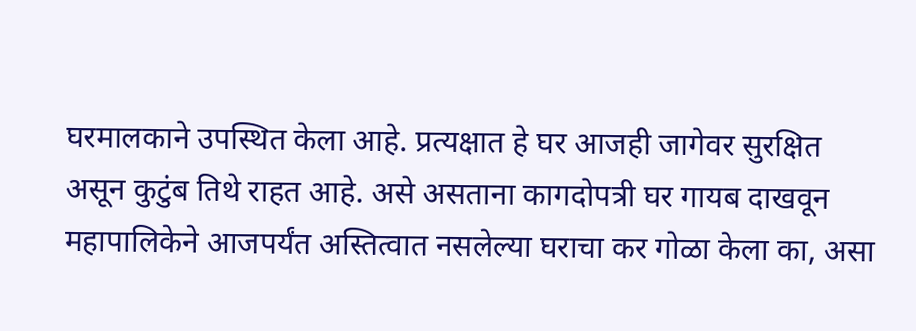घरमालकाने उपस्थित केला आहे. प्रत्यक्षात हे घर आजही जागेवर सुरक्षित असून कुटुंब तिथे राहत आहे. असे असताना कागदोपत्री घर गायब दाखवून महापालिकेने आजपर्यंत अस्तित्वात नसलेल्या घराचा कर गोळा केला का, असा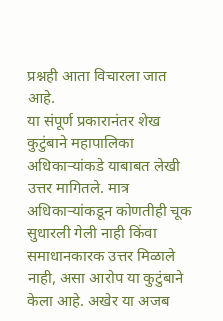प्रश्नही आता विचारला जात आहे.
या संपूर्ण प्रकारानंतर शेख कुटुंबाने महापालिका अधिकाऱ्यांकडे याबाबत लेखी उत्तर मागितले. मात्र अधिकाऱ्यांकडून कोणतीही चूक सुधारली गेली नाही किंवा समाधानकारक उत्तर मिळाले नाही, असा आरोप या कुटुंबाने केला आहे. अखेर या अजब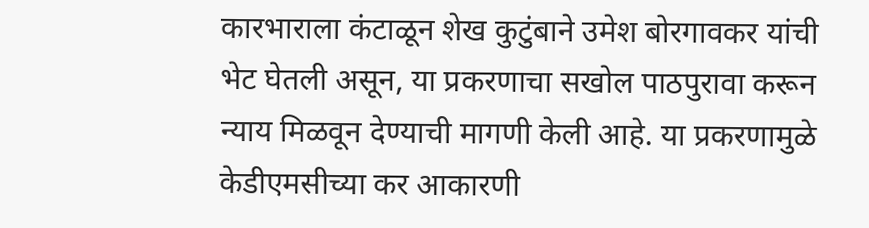कारभाराला कंटाळून शेख कुटुंबाने उमेश बोरगावकर यांची भेट घेतली असून, या प्रकरणाचा सखोल पाठपुरावा करून न्याय मिळवून देण्याची मागणी केली आहे. या प्रकरणामुळे केडीएमसीच्या कर आकारणी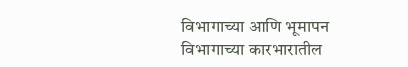विभागाच्या आणि भूमापन विभागाच्या कारभारातील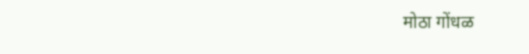मोठा गोंधळ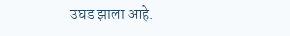उघड झाला आहे.